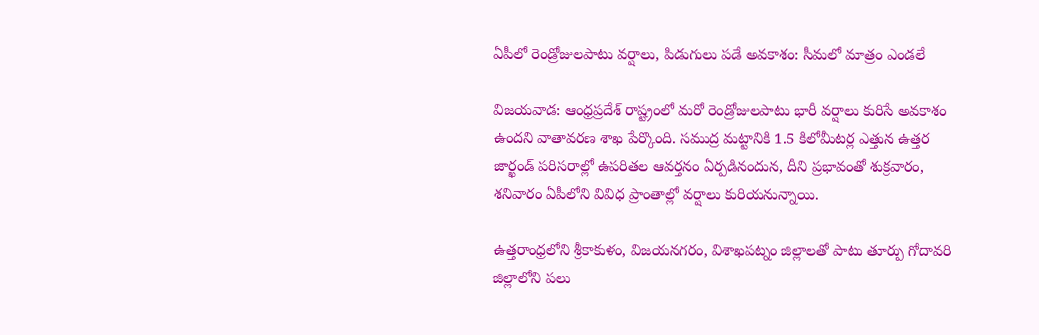ఏపీలో రెండ్రోజులపాటు వర్షాలు, పిడుగులు పడే అవకాశం: సీమలో మాత్రం ఎండలే

విజయవాడ: ఆంధ్రప్రదేశ్ రాష్ట్రంలో మరో రెండ్రోజులపాటు భారీ వర్షాలు కురిసే అవకాశం ఉందని వాతావరణ శాఖ పేర్కొంది. సముద్ర మట్టానికి 1.5 కిలోమీటర్ల ఎత్తున ఉత్తర జార్ఖండ్ పరిసరాల్లో ఉపరితల ఆవర్తనం ఏర్పడినందున, దీని ప్రభావంతో శుక్రవారం, శనివారం ఏపీలోని వివిధ ప్రాంతాల్లో వర్షాలు కురియనున్నాయి.

ఉత్తరాంధ్రలోని శ్రీకాకుళం, విజయనగరం, విశాఖపట్నం జిల్లాలతో పాటు తూర్పు గోదావరి జిల్లాలోని పలు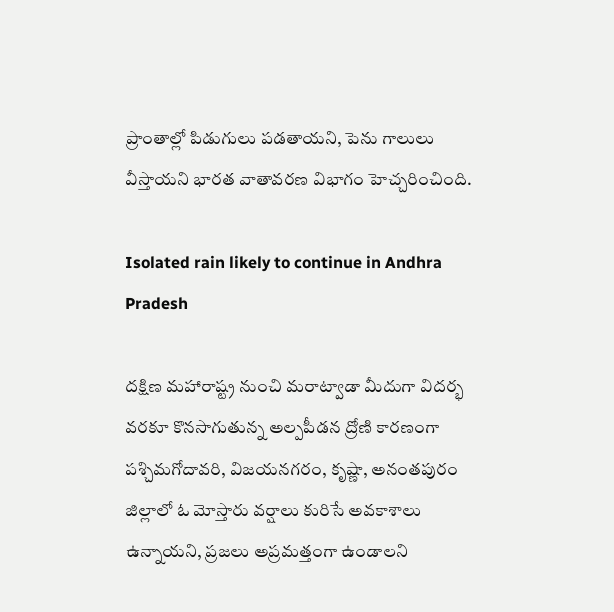ప్రాంతాల్లో పిడుగులు పడతాయని, పెను గాలులు వీస్తాయని భారత వాతావరణ విభాగం హెచ్చరించింది.

Isolated rain likely to continue in Andhra Pradesh

దక్షిణ మహారాష్ట్ర నుంచి మరాట్వాడా మీదుగా విదర్భ వరకూ కొనసాగుతున్న అల్పపీడన ద్రోణి కారణంగా పశ్చిమగోదావరి, విజయనగరం, కృష్ణా, అనంతపురం జిల్లాలో ఓ మోస్తారు వర్షాలు కురిసే అవకాశాలు ఉన్నాయని, ప్రజలు అప్రమత్తంగా ఉండాలని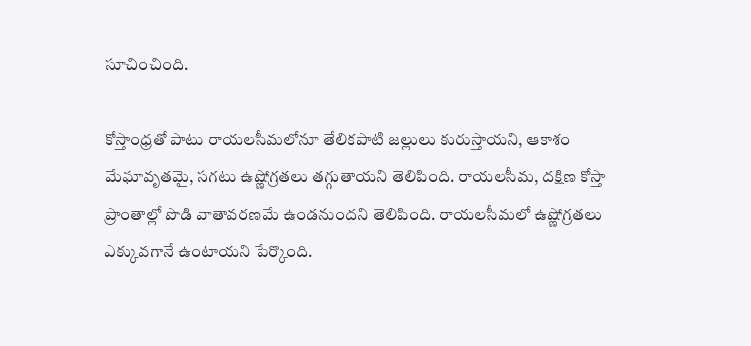సూచించింది.

కోస్తాంధ్రతో పాటు రాయలసీమలోనూ తేలికపాటి జల్లులు కురుస్తాయని, ఆకాశం మేఘావృతమై, సగటు ఉష్ణోగ్రతలు తగ్గుతాయని తెలిపింది. రాయలసీమ, దక్షిణ కోస్తా ప్రాంతాల్లో పొడి వాతావరణమే ఉండనుందని తెలిపింది. రాయలసీమలో ఉష్ణోగ్రతలు ఎక్కువగానే ఉంటాయని పేర్కొంది.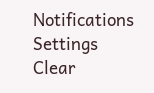Notifications
Settings
Clear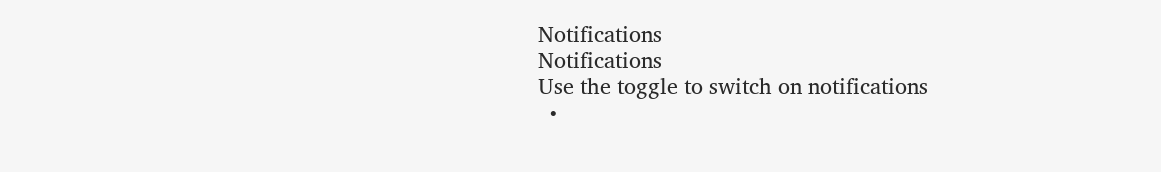Notifications
Notifications
Use the toggle to switch on notifications
  •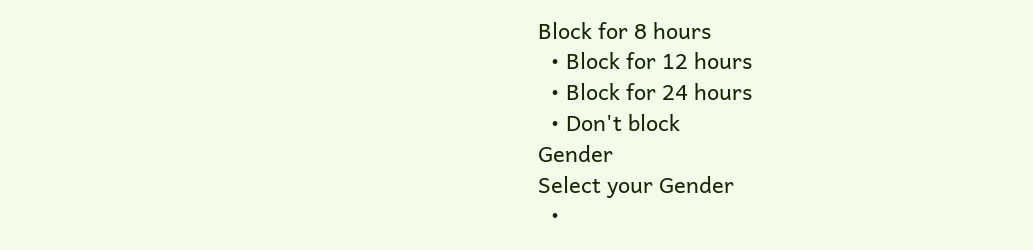Block for 8 hours
  • Block for 12 hours
  • Block for 24 hours
  • Don't block
Gender
Select your Gender
  •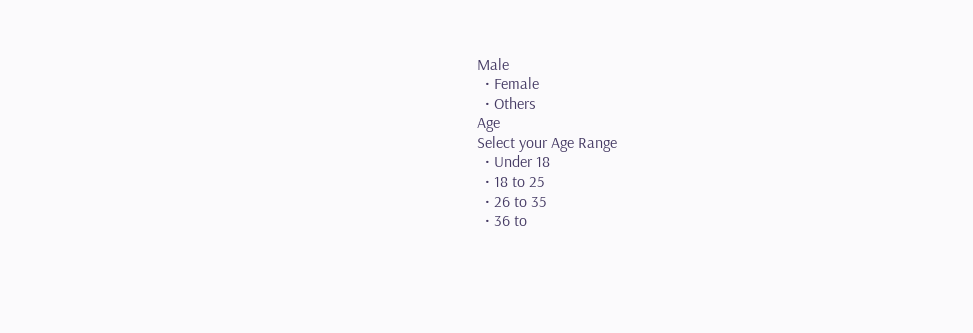Male
  • Female
  • Others
Age
Select your Age Range
  • Under 18
  • 18 to 25
  • 26 to 35
  • 36 to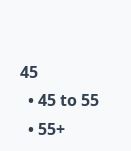45
  • 45 to 55
  • 55+